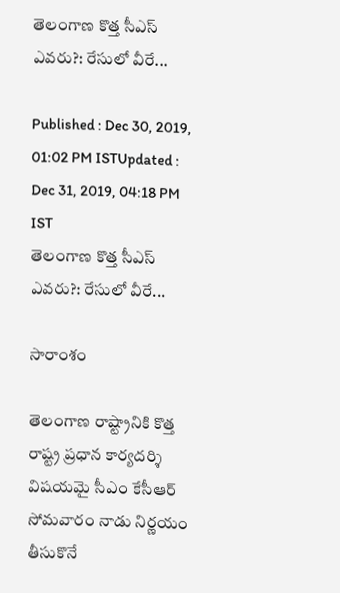తెలంగాణ కొత్త సీఎస్ ఎవరు?: రేసులో వీరే...

Published : Dec 30, 2019, 01:02 PM ISTUpdated : Dec 31, 2019, 04:18 PM IST
తెలంగాణ కొత్త సీఎస్ ఎవరు?: రేసులో వీరే...

సారాంశం

తెలంగాణ రాష్ట్రానికి కొత్త రాష్ట్ర ప్రధాన కార్యదర్శి విషయమై సీఎం కేసీఆర్ సోమవారం నాడు నిర్ణయం తీసుకొనే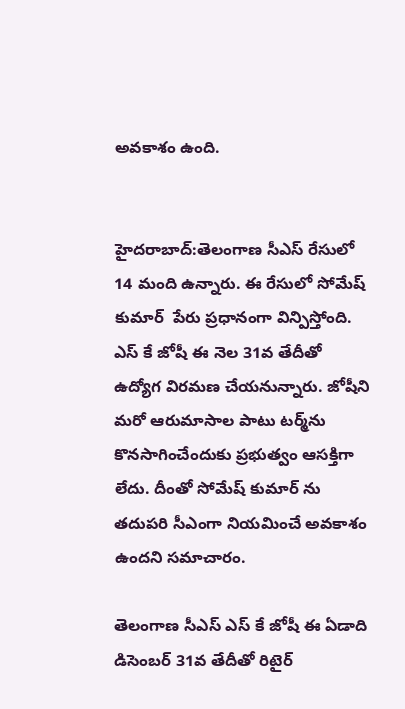అవకాశం ఉంది.


హైదరాబాద్:తెలంగాణ సీఎస్ రేసులో 14 మంది ఉన్నారు. ఈ రేసులో సోమేష్ కుమార్  పేరు ప్రధానంగా విన్పిస్తోంది. ఎస్ కే జోషీ ఈ నెల 31వ తేదీతో ఉద్యోగ విరమణ చేయనున్నారు. జోషీని మరో ఆరుమాసాల పాటు టర్మ్‌ను కొనసాగించేందుకు ప్రభుత్వం ఆసక్తిగా లేదు. దీంతో సోమేష్ కుమార్ ను తదుపరి సీఎంగా నియమించే అవకాశం ఉందని సమాచారం.

తెలంగాణ సీఎస్ ఎస్ కే జోషీ ఈ ఏడాది డిసెంబర్ 31వ తేదీతో రిటైర్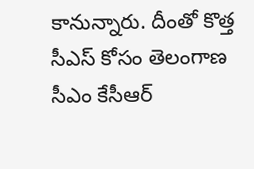కానున్నారు. దీంతో కొత్త  సీఎస్ కోసం తెలంగాణ సీఎం కేసీఆర్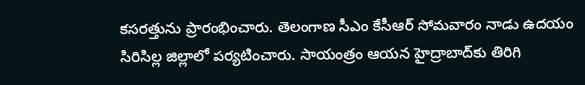కసరత్తును ప్రారంభించారు. తెలంగాణ సీఎం కేసీఆర్ సోమవారం నాడు ఉదయం సిరిసిల్ల జిల్లాలో పర్యటించారు. సాయంత్రం ఆయన హైద్రాబాద్‌కు తిరిగి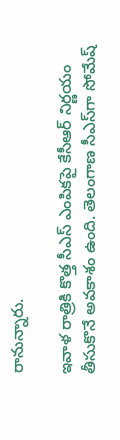రానున్నారు.

ఇవాళ రాత్రికి కొత్త సీఎస్‌ ఎంపికపై కేసీఆర్ నిర్ణయం తీసుకొనే అవకాశం ఉంది. తెలంగాణ సీఎస్‌గా సోమేష్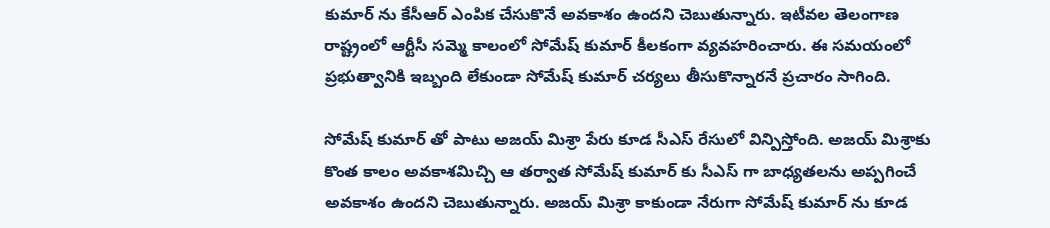కుమార్ ను కేసీఆర్ ఎంపిక చేసుకొనే అవకాశం ఉందని చెబుతున్నారు. ఇటీవల తెలంగాణ రాష్ట్రంలో ఆర్టీసీ సమ్మె కాలంలో సోమేష్ కుమార్ కీలకంగా వ్యవహరించారు. ఈ సమయంలో ప్రభుత్వానికి ఇబ్బంది లేకుండా సోమేష్ కుమార్ చర్యలు తీసుకొన్నారనే ప్రచారం సాగింది.

సోమేష్ కుమార్ తో పాటు అజయ్ మిశ్రా పేరు కూడ సీఎస్ రేసులో విన్పిస్తోంది. అజయ్ మిశ్రాకు కొంత కాలం అవకాశమిచ్చి ఆ తర్వాత సోమేష్ కుమార్ కు సీఎస్ గా బాధ్యతలను అప్పగించే అవకాశం ఉందని చెబుతున్నారు. అజయ్ మిశ్రా కాకుండా నేరుగా సోమేష్ కుమార్ ను కూడ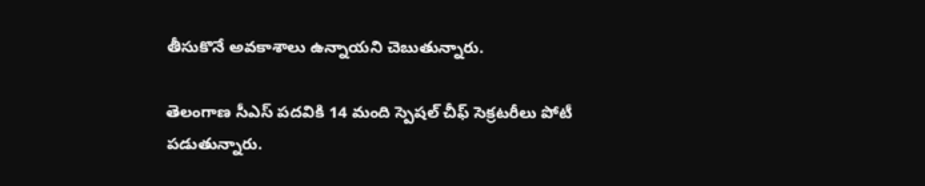తీసుకొనే అవకాశాలు ఉన్నాయని చెబుతున్నారు.

తెలంగాణ సీఎస్ పదవికి 14 మంది స్పెషల్ చీఫ్ సెక్రటరీలు పోటీ పడుతున్నారు.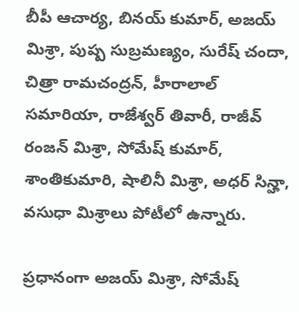బీపీ ఆచార్య, బినయ్ కుమార్, అజయ్ మిశ్రా, పుష్ప సుబ్రమణ్యం, సురేష్ చందా, చిత్రా రామచంద్రన్, హీరాలాల్ సమారియా, రాజేశ్వర్ తివారీ, రాజీవ్ రంజన్ మిశ్రా, సోమేష్ కుమార్, శాంతికుమారి, షాలినీ మిశ్రా, అధర్ సిన్హా, వసుధా మిశ్రాలు పోటీలో ఉన్నారు.

ప్రధానంగా అజయ్ మిశ్రా, సోమేష్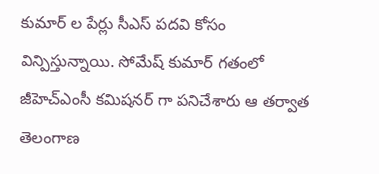కుమార్ ల పేర్లు సీఎస్ పదవి కోసం విన్పిస్తున్నాయి. సోమేష్ కుమార్ గతంలో జీహెచ్ఎంసీ కమిషనర్ గా పనిచేశారు ఆ తర్వాత తెలంగాణ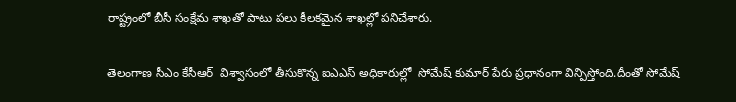రాష్ట్రంలో బీసీ సంక్షేమ శాఖతో పాటు పలు కీలకమైన శాఖల్లో పనిచేశారు.

తెలంగాణ సీఎం కేసీఆర్  విశ్వాసంలో తీసుకొన్న ఐఎఎస్ అధికారుల్లో  సోమేష్ కుమార్ పేరు ప్రధానంగా విన్పిస్తోంది.దీంతో సోమేష్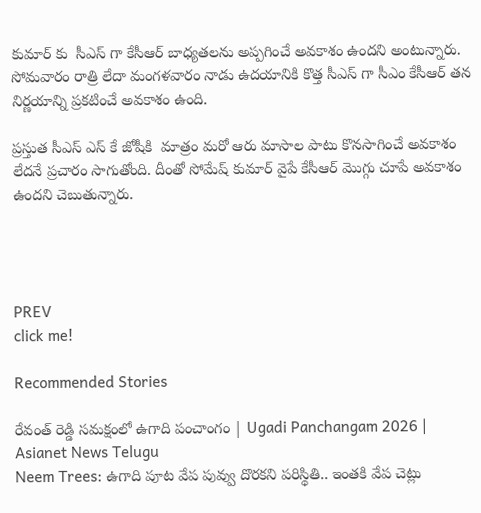కుమార్ కు  సీఎస్ గా కేసీఆర్ బాధ్యతలను అప్పగించే అవకాశం ఉందని అంటున్నారు. సోమవారం రాత్రి లేదా మంగళవారం నాడు ఉదయానికి కొత్త సీఎస్ గా సీఎం కేసీఆర్ తన నిర్ణయాన్ని ప్రకటించే అవకాశం ఉంది.

ప్రస్తుత సీఎస్ ఎస్ కే జోషీకి  మాత్రం మరో ఆరు మాసాల పాటు కొనసాగించే అవకాశం లేదనే ప్రచారం సాగుతోంది. దీంతో సోమేష్ కుమార్ వైపే కేసీఆర్ మొగ్గు చూపే అవకాశం ఉందని చెబుతున్నారు.




PREV
click me!

Recommended Stories

రేవంత్ రెడ్డి సమక్షంలో ఉగాది పంచాంగం | Ugadi Panchangam 2026 | Asianet News Telugu
Neem Trees: ఉగాది పూట వేప పువ్వు దొర‌క‌ని పరిస్థితి.. ఇంత‌కి వేప చెట్లు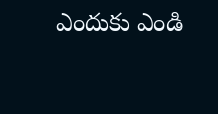ఎందుకు ఎండి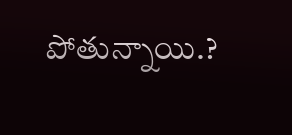పోతున్నాయి.?